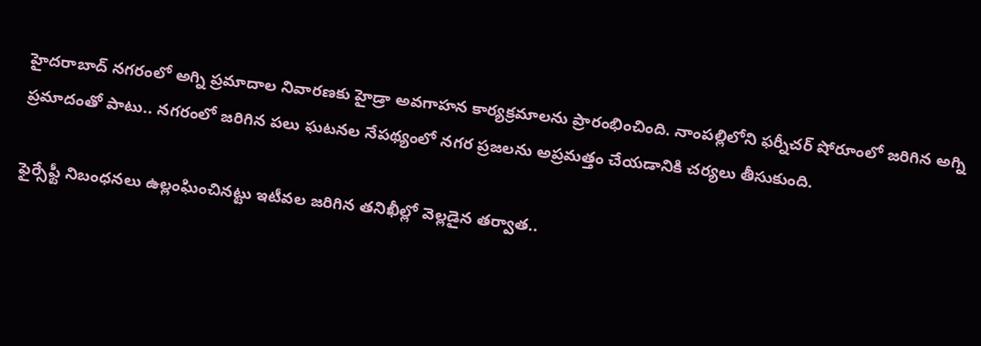హైదరాబాద్ నగరంలో అగ్ని ప్రమాదాల నివారణకు హైడ్రా అవగాహన కార్యక్రమాలను ప్రారంభించింది. నాంపల్లిలోని ఫర్నీచర్ షోరూంలో జరిగిన అగ్ని ప్రమాదంతో పాటు.. నగరంలో జరిగిన పలు ఘటనల నేపథ్యంలో నగర ప్రజలను అప్రమత్తం చేయడానికి చర్యలు తీసుకుంది.

ఫైర్సేఫ్టీ నిబంధనలు ఉల్లంఘించినట్టు ఇటీవల జరిగిన తనిఖీల్లో వెల్లడైన తర్వాత..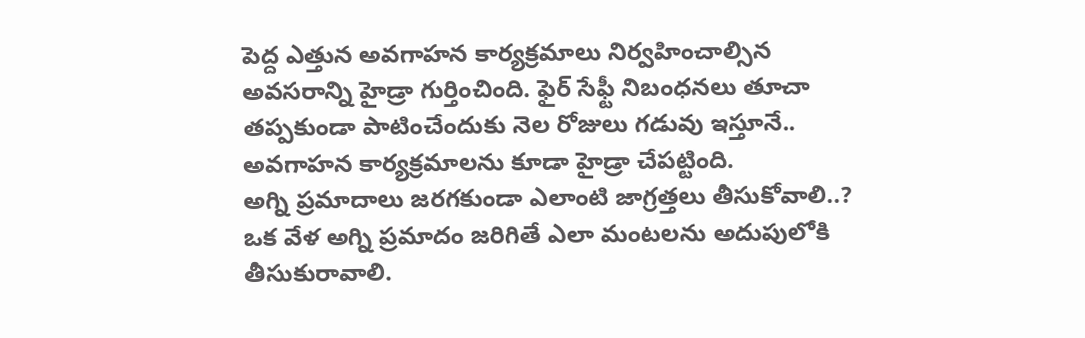పెద్ద ఎత్తున అవగాహన కార్యక్రమాలు నిర్వహించాల్సిన అవసరాన్ని హైడ్రా గుర్తించింది. ఫైర్ సేఫ్టీ నిబంధనలు తూచా తప్పకుండా పాటించేందుకు నెల రోజులు గడువు ఇస్తూనే.. అవగాహన కార్యక్రమాలను కూడా హైడ్రా చేపట్టింది.
అగ్ని ప్రమాదాలు జరగకుండా ఎలాంటి జాగ్రత్తలు తీసుకోవాలి..? ఒక వేళ అగ్ని ప్రమాదం జరిగితే ఎలా మంటలను అదుపులోకి తీసుకురావాలి.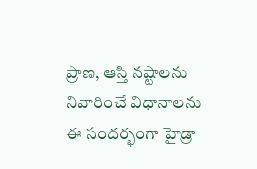ప్రాణ, ఆస్తి నష్టాలను నివారించే విధానాలను ఈ సందర్భంగా హైడ్రా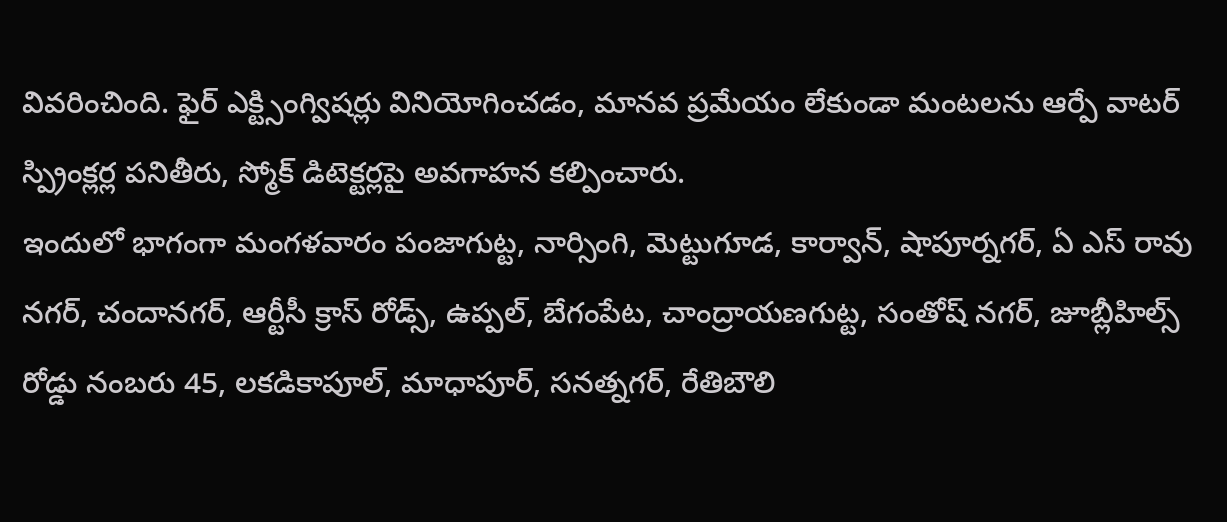వివరించింది. ఫైర్ ఎక్ట్సింగ్విషర్లు వినియోగించడం, మానవ ప్రమేయం లేకుండా మంటలను ఆర్పే వాటర్ స్ప్రింక్లర్ల పనితీరు, స్మోక్ డిటెక్టర్లపై అవగాహన కల్పించారు.
ఇందులో భాగంగా మంగళవారం పంజాగుట్ట, నార్సింగి, మెట్టుగూడ, కార్వాన్, షాపూర్నగర్, ఏ ఎస్ రావు నగర్, చందానగర్, ఆర్టీసీ క్రాస్ రోడ్స్, ఉప్పల్, బేగంపేట, చాంద్రాయణగుట్ట, సంతోష్ నగర్, జూబ్లీహిల్స్ రోడ్డు నంబరు 45, లకడికాపూల్, మాధాపూర్, సనత్నగర్, రేతిబౌలి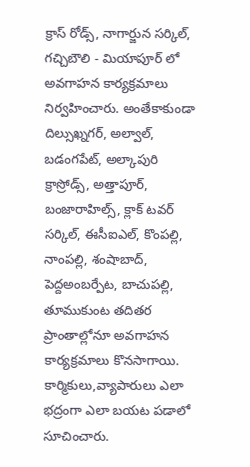క్రాస్ రోడ్స్, నాగార్జున సర్కిల్, గచ్చిబౌలి - మియాపూర్ లో అవగాహన కార్యక్రమాలు నిర్వహించారు. అంతేకాకుండా దిల్సుఖ్నగర్, అల్వాల్, బడంగపేట్, అల్కాపురి క్రాస్రోడ్స్, అత్తాపూర్, బంజారాహిల్స్, క్లాక్ టవర్ సర్కిల్, ఈసీఐఎల్, కొంపల్లి, నాంపల్లి, శంషాబాద్, పెద్దఅంబర్పేట, బాచుపల్లి, తూముకుంట తదితర ప్రాంతాల్లోనూ అవగాహన కార్యక్రమాలు కొనసాగాయి.
కార్మికులు,వ్యాపారులు ఎలా భద్రంగా ఎలా బయట పడాలో సూచించారు.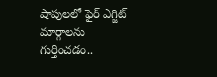షాపులలో ఫైర్ ఎగ్జిట్ మార్గాలను గుర్తించడం..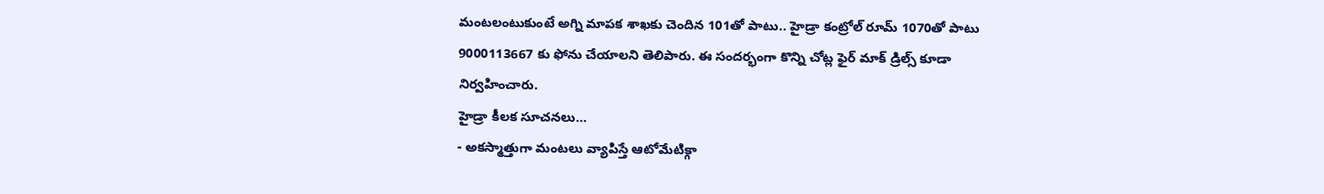మంటలంటుకుంటే అగ్ని మాపక శాఖకు చెందిన 101తో పాటు.. హైడ్రా కంట్రోల్ రూమ్ 1070తో పాటు 9000113667 కు ఫోను చేయాలని తెలిపారు. ఈ సందర్భంగా కొన్ని చోట్ల ఫైర్ మాక్ డ్రిల్స్ కూడా నిర్వహించారు.
హైడ్రా కీలక సూచనలు…
- అకస్మాత్తుగా మంటలు వ్యాపిస్తే ఆటోమేటిక్గా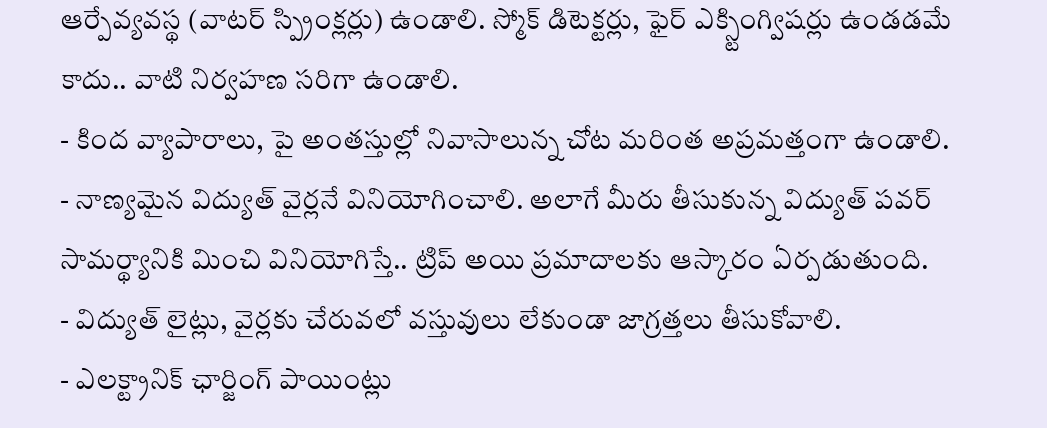ఆర్పేవ్యవస్థ (వాటర్ స్ప్రింక్లర్లు) ఉండాలి. స్మోక్ డిటెక్టర్లు, ఫైర్ ఎక్స్టింగ్విషర్లు ఉండడమే కాదు.. వాటి నిర్వహణ సరిగా ఉండాలి.
- కింద వ్యాపారాలు, పై అంతస్తుల్లో నివాసాలున్న చోట మరింత అప్రమత్తంగా ఉండాలి.
- నాణ్యమైన విద్యుత్ వైర్లనే వినియోగించాలి. అలాగే మీరు తీసుకున్న విద్యుత్ పవర్ సామర్థ్యానికి మించి వినియోగిస్తే.. ట్రిప్ అయి ప్రమాదాలకు ఆస్కారం ఏర్పడుతుంది.
- విద్యుత్ లైట్లు, వైర్లకు చేరువలో వస్తువులు లేకుండా జాగ్రత్తలు తీసుకోవాలి.
- ఎలక్ట్రానిక్ ఛార్జింగ్ పాయింట్లు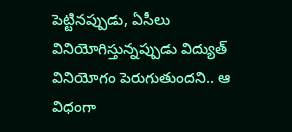పెట్టినప్పుడు, ఏసీలు వినియోగిస్తున్నప్పుడు విద్యుత్ వినియోగం పెరుగుతుందని.. ఆ విధంగా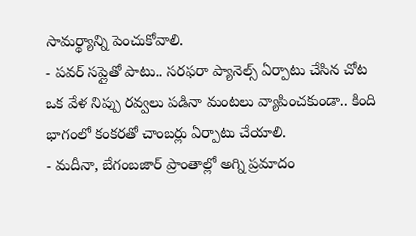సామర్థ్యాన్ని పెంచుకోవాలి.
- పవర్ సప్లైతో పాటు.. సరఫరా ప్యానెల్స్ ఏర్పాటు చేసిన చోట ఒక వేళ నిప్పు రవ్వలు పడినా మంటలు వ్యాపించకుండా.. కింది భాగంలో కంకరతో చాంబర్లు ఏర్పాటు చేయాలి.
- మదీనా, బేగంబజార్ ప్రాంతాల్లో అగ్ని ప్రమాదం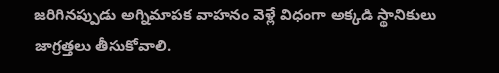జరిగినప్పుడు అగ్నిమాపక వాహనం వెళ్లే విధంగా అక్కడి స్థానికులు జాగ్రత్తలు తీసుకోవాలి.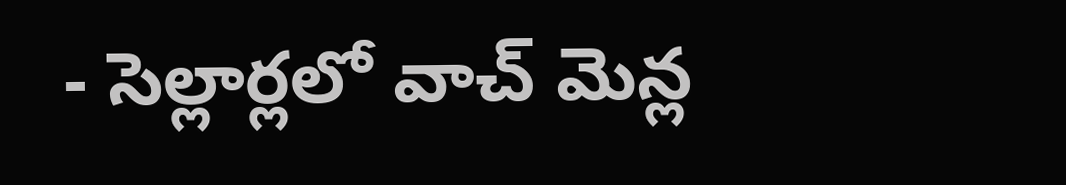- సెల్లార్లలో వాచ్ మెన్ల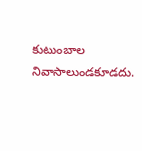కుటుంబాల నివాసాలుండకూడదు.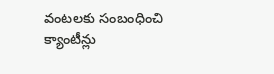వంటలకు సంబంధించి క్యాంటీన్లు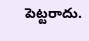పెట్టరాదు.